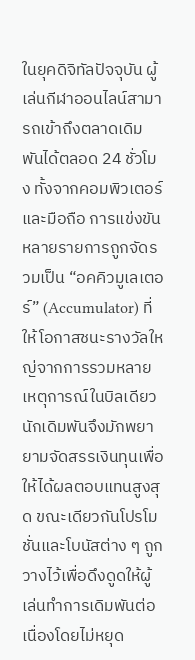ในยุคดิจิทัลปัจจุบัน ผู้เล่นกีฬาออนไลน์สามารถเข้าถึงตลาดเดิมพันได้ตลอด 24 ชั่วโมง ทั้งจากคอมพิวเตอร์และมือถือ การแข่งขันหลายรายการถูกจัดรวมเป็น “อคคิวมูเลเตอร์” (Accumulator) ที่ให้โอกาสชนะรางวัลใหญ่จากการรวมหลายเหตุการณ์ในบิลเดียว นักเดิมพันจึงมักพยายามจัดสรรเงินทุนเพื่อให้ได้ผลตอบแทนสูงสุด ขณะเดียวกันโปรโมชั่นและโบนัสต่าง ๆ ถูกวางไว้เพื่อดึงดูดให้ผู้เล่นทำการเดิมพันต่อเนื่องโดยไม่หยุด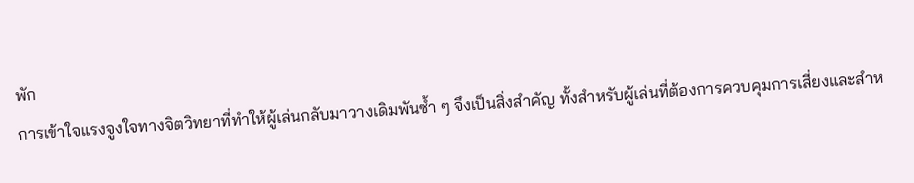พัก
การเข้าใจแรงจูงใจทางจิตวิทยาที่ทำให้ผู้เล่นกลับมาวางเดิมพันซ้ำ ๆ จึงเป็นสิ่งสำคัญ ทั้งสำหรับผู้เล่นที่ต้องการควบคุมการเสี่ยงและสำห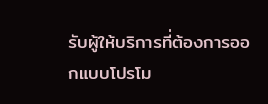รับผู้ให้บริการที่ต้องการออกแบบโปรโม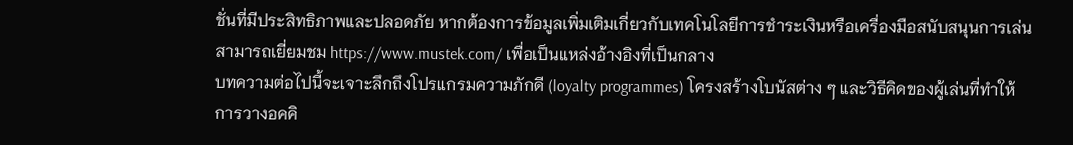ชั่นที่มีประสิทธิภาพและปลอดภัย หากต้องการข้อมูลเพิ่มเติมเกี่ยวกับเทคโนโลยีการชำระเงินหรือเครื่องมือสนับสนุนการเล่น สามารถเยี่ยมชม https://www.mustek.com/ เพื่อเป็นแหล่งอ้างอิงที่เป็นกลาง
บทความต่อไปนี้จะเจาะลึกถึงโปรแกรมความภักดี (loyalty programmes) โครงสร้างโบนัสต่าง ๆ และวิธีคิดของผู้เล่นที่ทำให้การวางอคคิ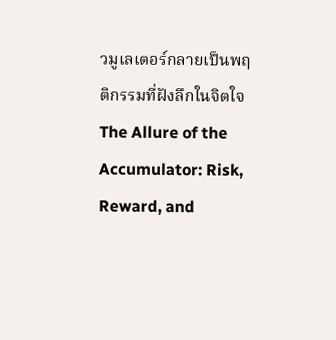วมูเลเตอร์กลายเป็นพฤติกรรมที่ฝังลึกในจิตใจ
The Allure of the Accumulator: Risk, Reward, and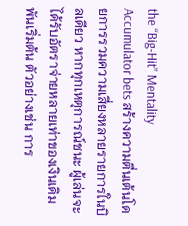the “Big‑Hit” Mentality
Accumulator bets สร้างความตื่นเต้นโดยการรวมความเสี่ยงหลายรายการในบิลเดียว หากทุกเหตุการณ์ชนะ ผู้เล่นจะได้รับอัตราจ่ายหลายเท่าของเงินเดิมพันเริ่มต้น ตัวอย่างเช่น การ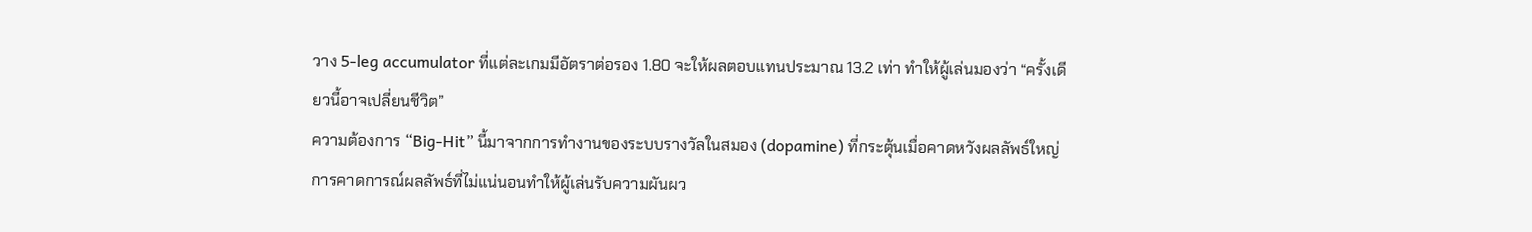วาง 5‑leg accumulator ที่แต่ละเกมมีอัตราต่อรอง 1.80 จะให้ผลตอบแทนประมาณ 13.2 เท่า ทำให้ผู้เล่นมองว่า “ครั้งเดียวนี้อาจเปลี่ยนชีวิต”
ความต้องการ “Big‑Hit” นี้มาจากการทำงานของระบบรางวัลในสมอง (dopamine) ที่กระตุ้นเมื่อคาดหวังผลลัพธ์ใหญ่ การคาดการณ์ผลลัพธ์ที่ไม่แน่นอนทำให้ผู้เล่นรับความผันผว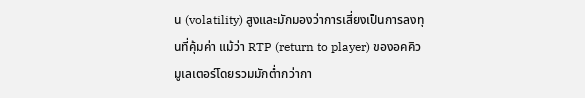น (volatility) สูงและมักมองว่าการเสี่ยงเป็นการลงทุนที่คุ้มค่า แม้ว่า RTP (return to player) ของอคคิวมูเลเตอร์โดยรวมมักต่ำกว่ากา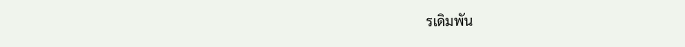รเดิมพัน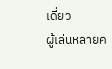เดี่ยว
ผู้เล่นหลายค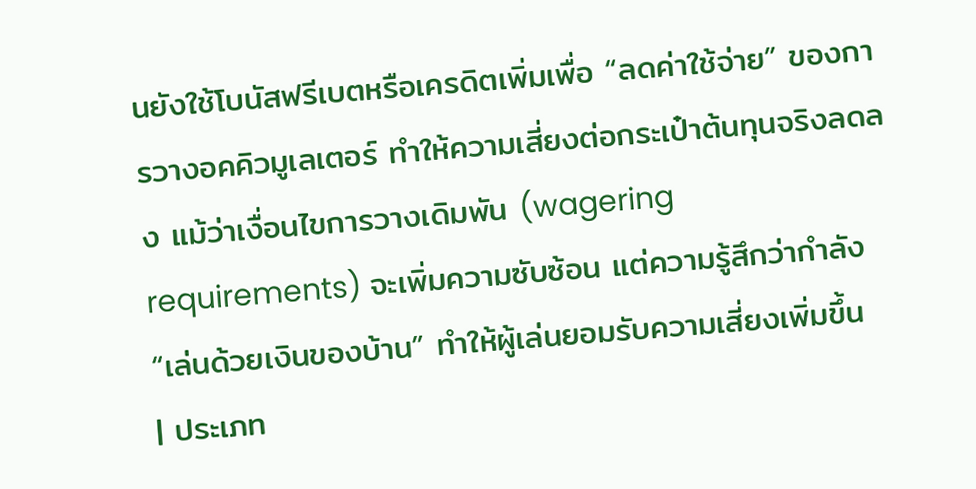นยังใช้โบนัสฟรีเบตหรือเครดิตเพิ่มเพื่อ “ลดค่าใช้จ่าย” ของการวางอคคิวมูเลเตอร์ ทำให้ความเสี่ยงต่อกระเป๋าต้นทุนจริงลดลง แม้ว่าเงื่อนไขการวางเดิมพัน (wagering requirements) จะเพิ่มความซับซ้อน แต่ความรู้สึกว่ากำลัง “เล่นด้วยเงินของบ้าน” ทำให้ผู้เล่นยอมรับความเสี่ยงเพิ่มขึ้น
| ประเภท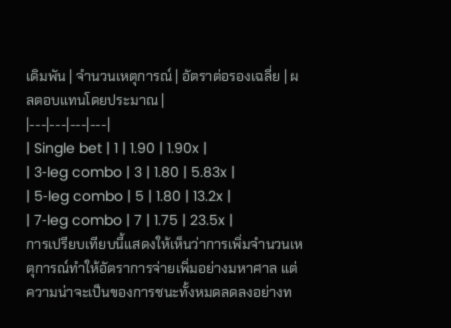เดิมพัน | จำนวนเหตุการณ์ | อัตราต่อรองเฉลี่ย | ผลตอบแทนโดยประมาณ |
|---|---|---|---|
| Single bet | 1 | 1.90 | 1.90x |
| 3‑leg combo | 3 | 1.80 | 5.83x |
| 5‑leg combo | 5 | 1.80 | 13.2x |
| 7‑leg combo | 7 | 1.75 | 23.5x |
การเปรียบเทียบนี้แสดงให้เห็นว่าการเพิ่มจำนวนเหตุการณ์ทำให้อัตราการจ่ายเพิ่มอย่างมหาศาล แต่ความน่าจะเป็นของการชนะทั้งหมดลดลงอย่างท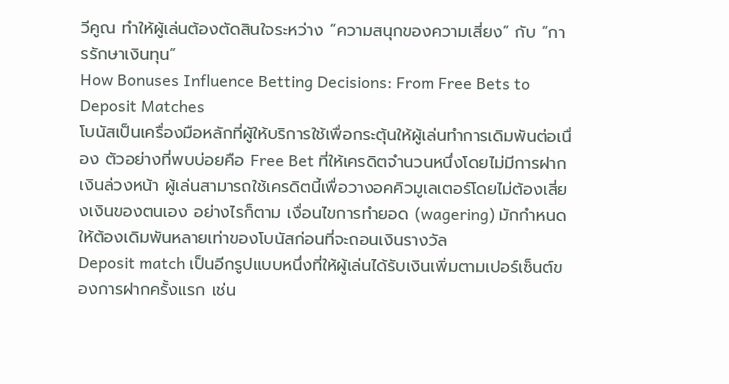วีคูณ ทำให้ผู้เล่นต้องตัดสินใจระหว่าง “ความสนุกของความเสี่ยง” กับ “การรักษาเงินทุน”
How Bonuses Influence Betting Decisions: From Free Bets to Deposit Matches
โบนัสเป็นเครื่องมือหลักที่ผู้ให้บริการใช้เพื่อกระตุ้นให้ผู้เล่นทำการเดิมพันต่อเนื่อง ตัวอย่างที่พบบ่อยคือ Free Bet ที่ให้เครดิตจำนวนหนึ่งโดยไม่มีการฝากเงินล่วงหน้า ผู้เล่นสามารถใช้เครดิตนี้เพื่อวางอคคิวมูเลเตอร์โดยไม่ต้องเสี่ยงเงินของตนเอง อย่างไรก็ตาม เงื่อนไขการทำยอด (wagering) มักกำหนดให้ต้องเดิมพันหลายเท่าของโบนัสก่อนที่จะถอนเงินรางวัล
Deposit match เป็นอีกรูปแบบหนึ่งที่ให้ผู้เล่นได้รับเงินเพิ่มตามเปอร์เซ็นต์ของการฝากครั้งแรก เช่น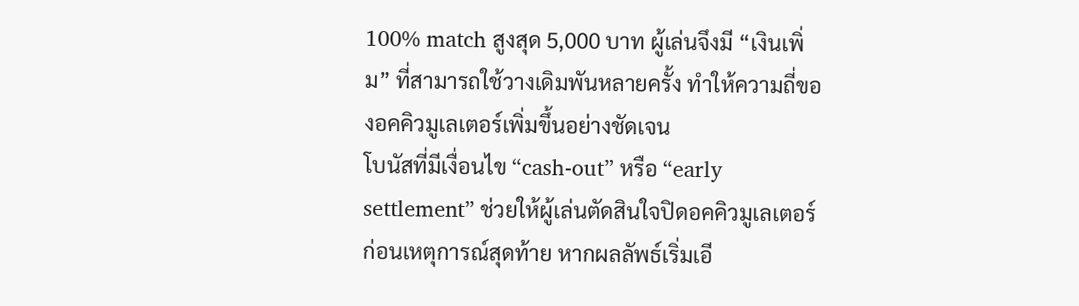100% match สูงสุด 5,000 บาท ผู้เล่นจึงมี “เงินเพิ่ม” ที่สามารถใช้วางเดิมพันหลายครั้ง ทำให้ความถี่ของอคคิวมูเลเตอร์เพิ่มขึ้นอย่างชัดเจน
โบนัสที่มีเงื่อนไข “cash‑out” หรือ “early settlement” ช่วยให้ผู้เล่นตัดสินใจปิดอคคิวมูเลเตอร์ก่อนเหตุการณ์สุดท้าย หากผลลัพธ์เริ่มเอี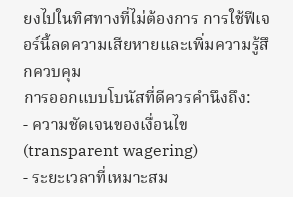ยงไปในทิศทางที่ไม่ต้องการ การใช้ฟีเจอร์นี้ลดความเสียหายและเพิ่มความรู้สึกควบคุม
การออกแบบโบนัสที่ดีควรคำนึงถึง:
- ความชัดเจนของเงื่อนไข (transparent wagering)
- ระยะเวลาที่เหมาะสม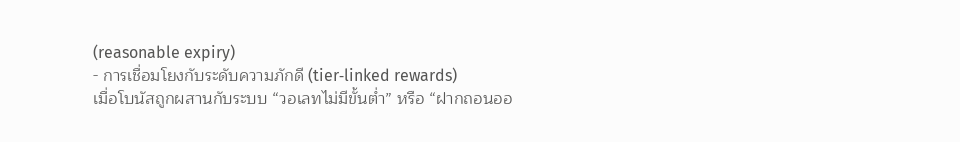(reasonable expiry)
- การเชื่อมโยงกับระดับความภักดี (tier‑linked rewards)
เมื่อโบนัสถูกผสานกับระบบ “วอเลทไม่มีขั้นต่ำ” หรือ “ฝากถอนออ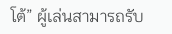โต้” ผู้เล่นสามารถรับ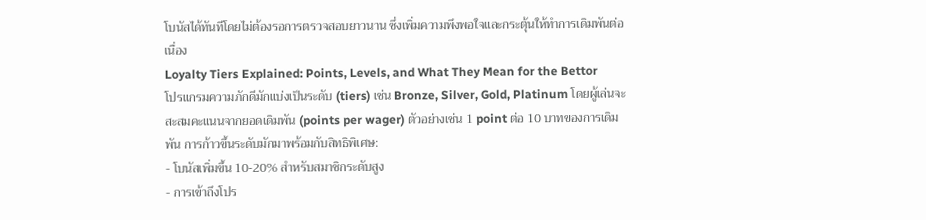โบนัสได้ทันทีโดยไม่ต้องรอการตรวจสอบยาวนาน ซึ่งเพิ่มความพึงพอใจและกระตุ้นให้ทำการเดิมพันต่อเนื่อง
Loyalty Tiers Explained: Points, Levels, and What They Mean for the Bettor
โปรแกรมความภักดีมักแบ่งเป็นระดับ (tiers) เช่น Bronze, Silver, Gold, Platinum โดยผู้เล่นจะสะสมคะแนนจากยอดเดิมพัน (points per wager) ตัวอย่างเช่น 1 point ต่อ 10 บาทของการเดิมพัน การก้าวขึ้นระดับมักมาพร้อมกับสิทธิพิเศษ:
- โบนัสเพิ่มขึ้น 10‑20% สำหรับสมาชิกระดับสูง
- การเข้าถึงโปร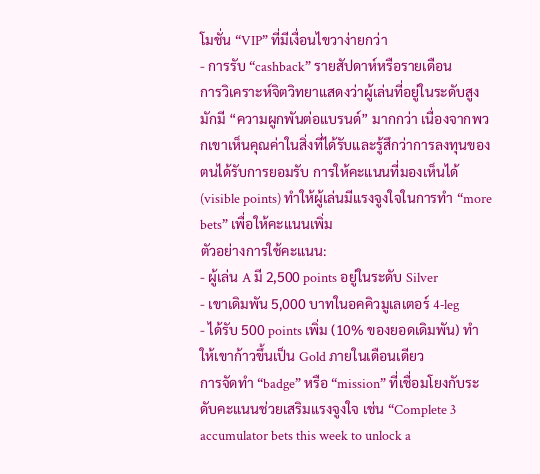โมชั่น “VIP” ที่มีเงื่อนไขวาง่ายกว่า
- การรับ “cashback” รายสัปดาห์หรือรายเดือน
การวิเคราะห์จิตวิทยาแสดงว่าผู้เล่นที่อยู่ในระดับสูงมักมี “ความผูกพันต่อแบรนด์” มากกว่า เนื่องจากพวกเขาเห็นคุณค่าในสิ่งที่ได้รับและรู้สึกว่าการลงทุนของตนได้รับการยอมรับ การให้คะแนนที่มองเห็นได้ (visible points) ทำให้ผู้เล่นมีแรงจูงใจในการทำ “more bets” เพื่อให้คะแนนเพิ่ม
ตัวอย่างการใช้คะแนน:
- ผู้เล่น A มี 2,500 points อยู่ในระดับ Silver
- เขาเดิมพัน 5,000 บาทในอคคิวมูเลเตอร์ 4‑leg
- ได้รับ 500 points เพิ่ม (10% ของยอดเดิมพัน) ทำให้เขาก้าวขึ้นเป็น Gold ภายในเดือนเดียว
การจัดทำ “badge” หรือ “mission” ที่เชื่อมโยงกับระดับคะแนนช่วยเสริมแรงจูงใจ เช่น “Complete 3 accumulator bets this week to unlock a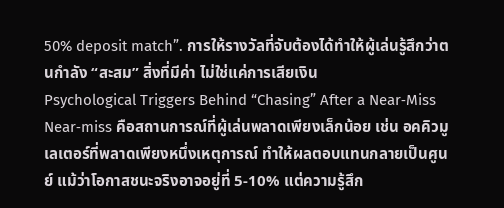50% deposit match”. การให้รางวัลที่จับต้องได้ทำให้ผู้เล่นรู้สึกว่าตนกำลัง “สะสม” สิ่งที่มีค่า ไม่ใช่แค่การเสียเงิน
Psychological Triggers Behind “Chasing” After a Near‑Miss
Near‑miss คือสถานการณ์ที่ผู้เล่นพลาดเพียงเล็กน้อย เช่น อคคิวมูเลเตอร์ที่พลาดเพียงหนึ่งเหตุการณ์ ทำให้ผลตอบแทนกลายเป็นศูนย์ แม้ว่าโอกาสชนะจริงอาจอยู่ที่ 5‑10% แต่ความรู้สึก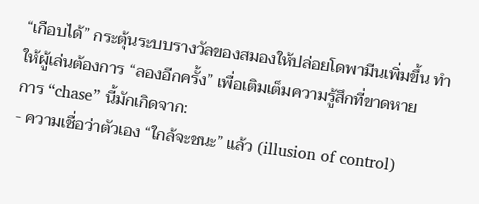“เกือบได้” กระตุ้นระบบรางวัลของสมองให้ปล่อยโดพามีนเพิ่มขึ้น ทำให้ผู้เล่นต้องการ “ลองอีกครั้ง” เพื่อเติมเต็มความรู้สึกที่ขาดหาย
การ “chase” นี้มักเกิดจาก:
- ความเชื่อว่าตัวเอง “ใกล้จะชนะ” แล้ว (illusion of control)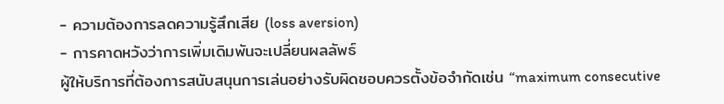- ความต้องการลดความรู้สึกเสีย (loss aversion)
- การคาดหวังว่าการเพิ่มเดิมพันจะเปลี่ยนผลลัพธ์
ผู้ให้บริการที่ต้องการสนับสนุนการเล่นอย่างรับผิดชอบควรตั้งข้อจำกัดเช่น “maximum consecutive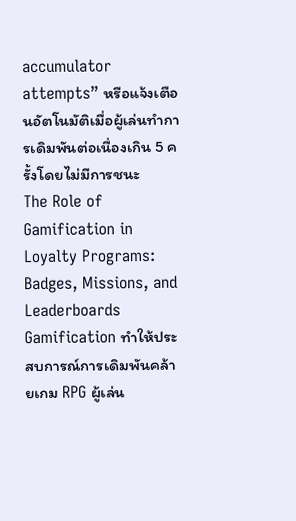accumulator attempts” หรือแจ้งเตือนอัตโนมัติเมื่อผู้เล่นทำการเดิมพันต่อเนื่องเกิน 5 ครั้งโดยไม่มีการชนะ
The Role of Gamification in Loyalty Programs: Badges, Missions, and Leaderboards
Gamification ทำให้ประสบการณ์การเดิมพันคล้ายเกม RPG ผู้เล่น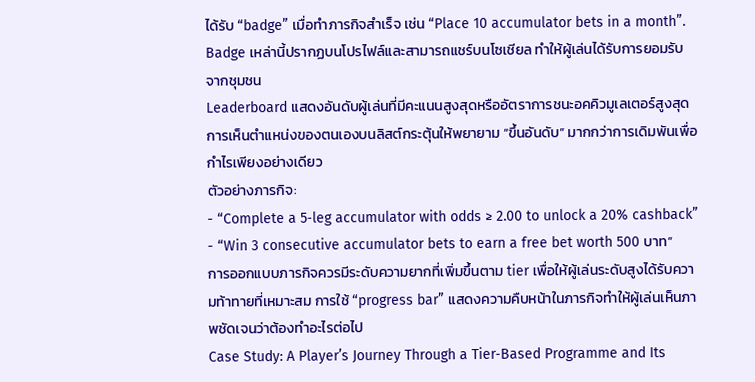ได้รับ “badge” เมื่อทำภารกิจสำเร็จ เช่น “Place 10 accumulator bets in a month”. Badge เหล่านี้ปรากฏบนโปรไฟล์และสามารถแชร์บนโซเชียล ทำให้ผู้เล่นได้รับการยอมรับจากชุมชน
Leaderboard แสดงอันดับผู้เล่นที่มีคะแนนสูงสุดหรืออัตราการชนะอคคิวมูเลเตอร์สูงสุด การเห็นตำแหน่งของตนเองบนลิสต์กระตุ้นให้พยายาม “ขึ้นอันดับ” มากกว่าการเดิมพันเพื่อกำไรเพียงอย่างเดียว
ตัวอย่างภารกิจ:
- “Complete a 5‑leg accumulator with odds ≥ 2.00 to unlock a 20% cashback”
- “Win 3 consecutive accumulator bets to earn a free bet worth 500 บาท”
การออกแบบภารกิจควรมีระดับความยากที่เพิ่มขึ้นตาม tier เพื่อให้ผู้เล่นระดับสูงได้รับความท้าทายที่เหมาะสม การใช้ “progress bar” แสดงความคืบหน้าในภารกิจทำให้ผู้เล่นเห็นภาพชัดเจนว่าต้องทำอะไรต่อไป
Case Study: A Player’s Journey Through a Tier‑Based Programme and Its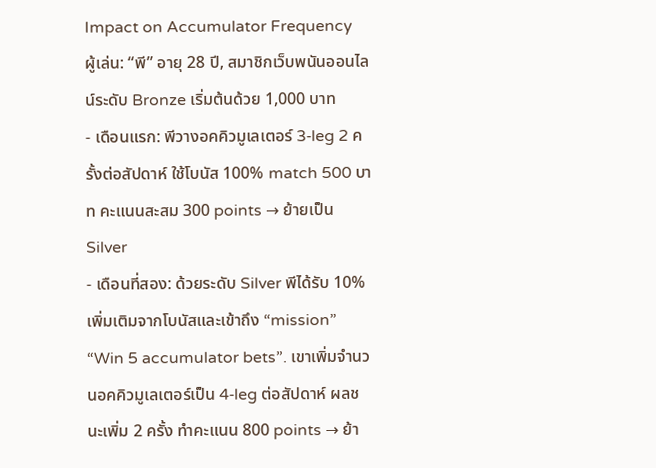Impact on Accumulator Frequency
ผู้เล่น: “พี” อายุ 28 ปี, สมาชิกเว็บพนันออนไลน์ระดับ Bronze เริ่มต้นด้วย 1,000 บาท
- เดือนแรก: พีวางอคคิวมูเลเตอร์ 3‑leg 2 ครั้งต่อสัปดาห์ ใช้โบนัส 100% match 500 บาท คะแนนสะสม 300 points → ย้ายเป็น Silver
- เดือนที่สอง: ด้วยระดับ Silver พีได้รับ 10% เพิ่มเติมจากโบนัสและเข้าถึง “mission” “Win 5 accumulator bets”. เขาเพิ่มจำนวนอคคิวมูเลเตอร์เป็น 4‑leg ต่อสัปดาห์ ผลชนะเพิ่ม 2 ครั้ง ทำคะแนน 800 points → ย้า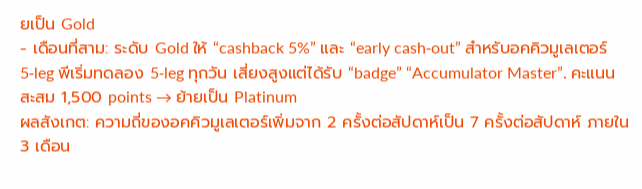ยเป็น Gold
- เดือนที่สาม: ระดับ Gold ให้ “cashback 5%” และ “early cash‑out” สำหรับอคคิวมูเลเตอร์ 5‑leg พีเริ่มทดลอง 5‑leg ทุกวัน เสี่ยงสูงแต่ได้รับ “badge” “Accumulator Master”. คะแนนสะสม 1,500 points → ย้ายเป็น Platinum
ผลสังเกต: ความถี่ของอคคิวมูเลเตอร์เพิ่มจาก 2 ครั้งต่อสัปดาห์เป็น 7 ครั้งต่อสัปดาห์ ภายใน 3 เดือน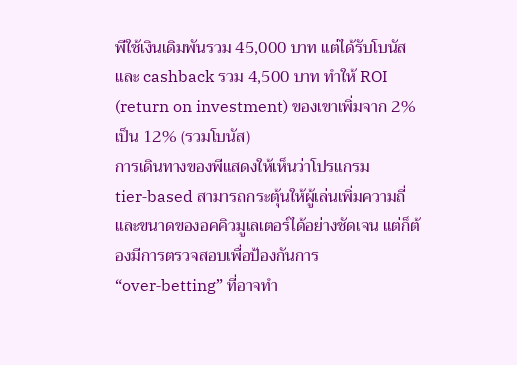พีใช้เงินเดิมพันรวม 45,000 บาท แต่ได้รับโบนัสและ cashback รวม 4,500 บาท ทำให้ ROI (return on investment) ของเขาเพิ่มจาก 2% เป็น 12% (รวมโบนัส)
การเดินทางของพีแสดงให้เห็นว่าโปรแกรม tier‑based สามารถกระตุ้นให้ผู้เล่นเพิ่มความถี่และขนาดของอคคิวมูเลเตอร์ได้อย่างชัดเจน แต่ก็ต้องมีการตรวจสอบเพื่อป้องกันการ “over‑betting” ที่อาจทำ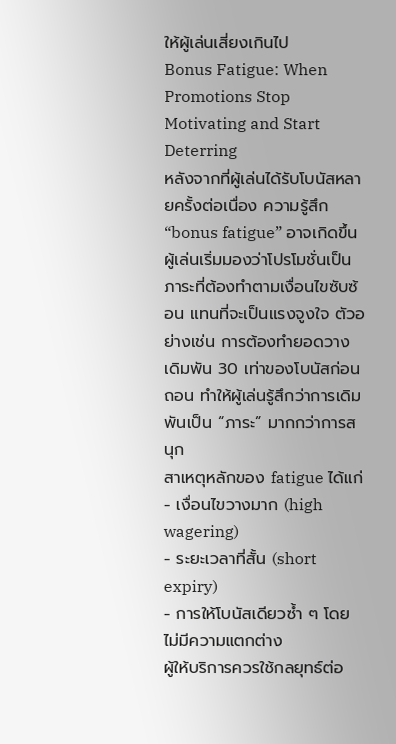ให้ผู้เล่นเสี่ยงเกินไป
Bonus Fatigue: When Promotions Stop Motivating and Start Deterring
หลังจากที่ผู้เล่นได้รับโบนัสหลายครั้งต่อเนื่อง ความรู้สึก “bonus fatigue” อาจเกิดขึ้น ผู้เล่นเริ่มมองว่าโปรโมชั่นเป็นภาระที่ต้องทำตามเงื่อนไขซับซ้อน แทนที่จะเป็นแรงจูงใจ ตัวอย่างเช่น การต้องทำยอดวางเดิมพัน 30 เท่าของโบนัสก่อนถอน ทำให้ผู้เล่นรู้สึกว่าการเดิมพันเป็น “ภาระ” มากกว่าการสนุก
สาเหตุหลักของ fatigue ได้แก่
- เงื่อนไขวางมาก (high wagering)
- ระยะเวลาที่สั้น (short expiry)
- การให้โบนัสเดียวซ้ำ ๆ โดยไม่มีความแตกต่าง
ผู้ให้บริการควรใช้กลยุทธ์ต่อ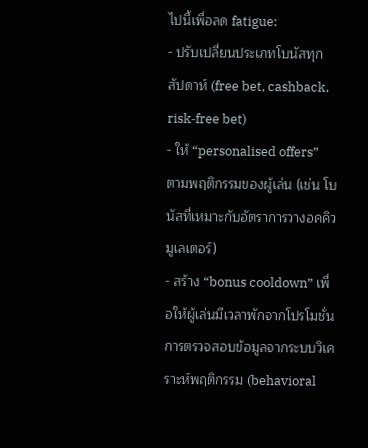ไปนี้เพื่อลด fatigue:
- ปรับเปลี่ยนประเภทโบนัสทุกสัปดาห์ (free bet, cashback, risk‑free bet)
- ให้ “personalised offers” ตามพฤติกรรมของผู้เล่น (เช่น โบนัสที่เหมาะกับอัตราการวางอคคิวมูเลเตอร์)
- สร้าง “bonus cooldown” เพื่อให้ผู้เล่นมีเวลาพักจากโปรโมชั่น
การตรวจสอบข้อมูลจากระบบวิเคราะห์พฤติกรรม (behavioral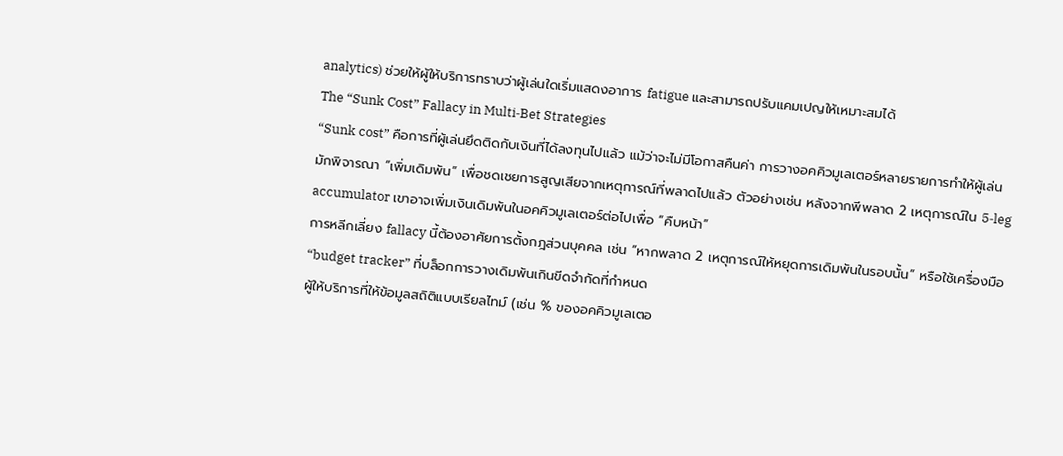analytics) ช่วยให้ผู้ให้บริการทราบว่าผู้เล่นใดเริ่มแสดงอาการ fatigue และสามารถปรับแคมเปญให้เหมาะสมได้
The “Sunk Cost” Fallacy in Multi‑Bet Strategies
“Sunk cost” คือการที่ผู้เล่นยึดติดกับเงินที่ได้ลงทุนไปแล้ว แม้ว่าจะไม่มีโอกาสคืนค่า การวางอคคิวมูเลเตอร์หลายรายการทำให้ผู้เล่นมักพิจารณา “เพิ่มเดิมพัน” เพื่อชดเชยการสูญเสียจากเหตุการณ์ที่พลาดไปแล้ว ตัวอย่างเช่น หลังจากพีพลาด 2 เหตุการณ์ใน 5‑leg accumulator เขาอาจเพิ่มเงินเดิมพันในอคคิวมูเลเตอร์ต่อไปเพื่อ “คืบหน้า”
การหลีกเลี่ยง fallacy นี้ต้องอาศัยการตั้งกฎส่วนบุคคล เช่น “หากพลาด 2 เหตุการณ์ให้หยุดการเดิมพันในรอบนั้น” หรือใช้เครื่องมือ “budget tracker” ที่บล็อกการวางเดิมพันเกินขีดจำกัดที่กำหนด
ผู้ให้บริการที่ให้ข้อมูลสถิติแบบเรียลไทม์ (เช่น % ของอคคิวมูเลเตอ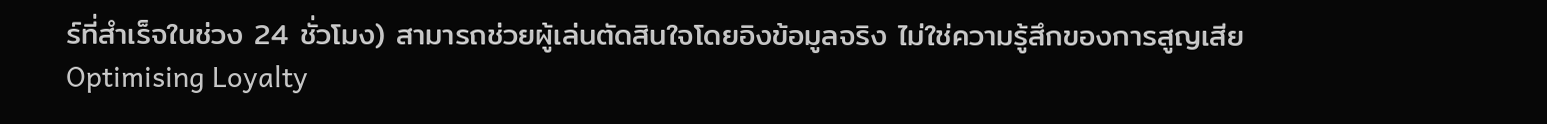ร์ที่สำเร็จในช่วง 24 ชั่วโมง) สามารถช่วยผู้เล่นตัดสินใจโดยอิงข้อมูลจริง ไม่ใช่ความรู้สึกของการสูญเสีย
Optimising Loyalty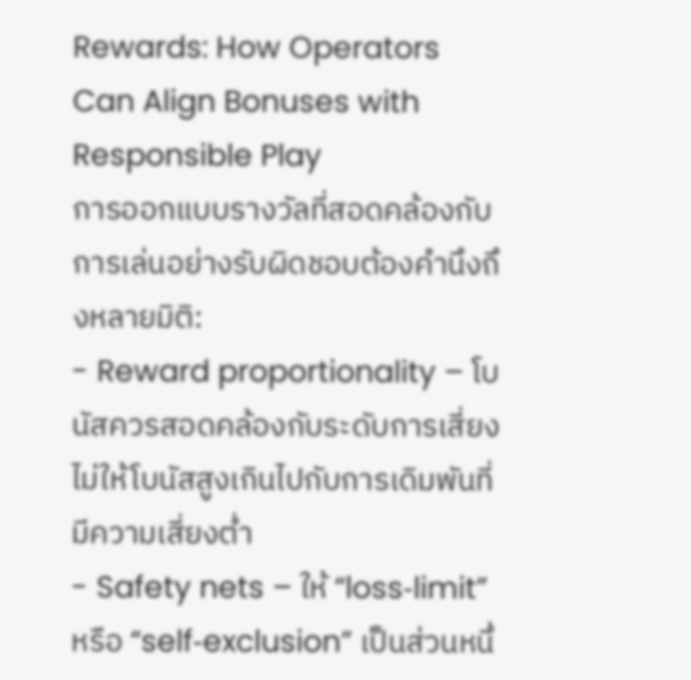Rewards: How Operators Can Align Bonuses with Responsible Play
การออกแบบรางวัลที่สอดคล้องกับการเล่นอย่างรับผิดชอบต้องคำนึงถึงหลายมิติ:
- Reward proportionality – โบนัสควรสอดคล้องกับระดับการเสี่ยง ไม่ให้โบนัสสูงเกินไปกับการเดิมพันที่มีความเสี่ยงต่ำ
- Safety nets – ให้ “loss‑limit” หรือ “self‑exclusion” เป็นส่วนหนึ่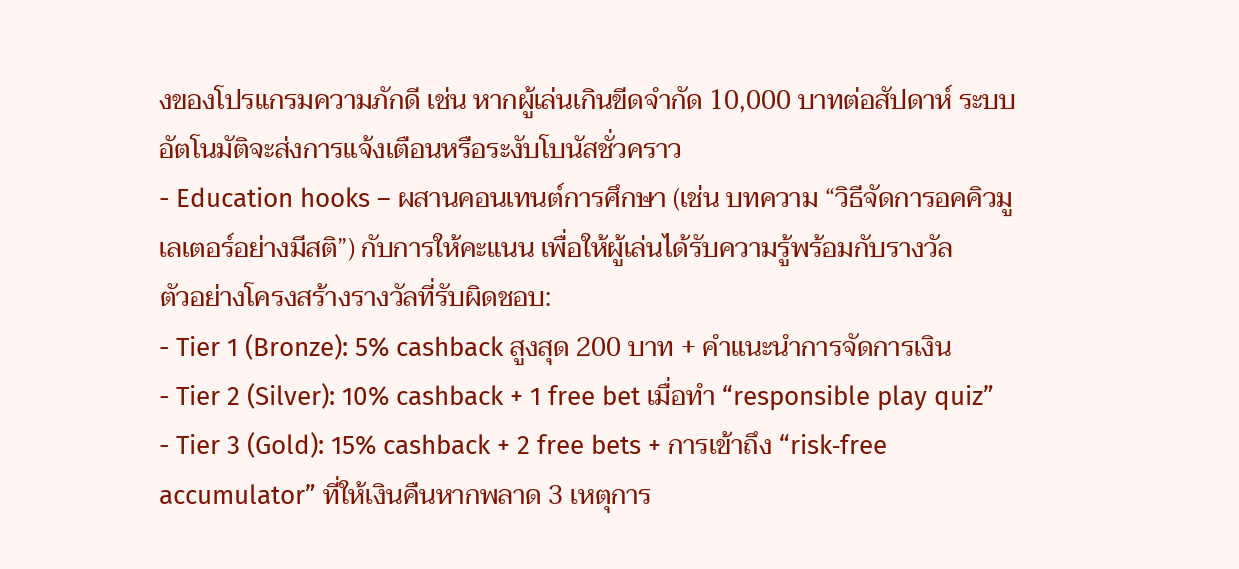งของโปรแกรมความภักดี เช่น หากผู้เล่นเกินขีดจำกัด 10,000 บาทต่อสัปดาห์ ระบบอัตโนมัติจะส่งการแจ้งเตือนหรือระงับโบนัสชั่วคราว
- Education hooks – ผสานคอนเทนต์การศึกษา (เช่น บทความ “วิธีจัดการอคคิวมูเลเตอร์อย่างมีสติ”) กับการให้คะแนน เพื่อให้ผู้เล่นได้รับความรู้พร้อมกับรางวัล
ตัวอย่างโครงสร้างรางวัลที่รับผิดชอบ:
- Tier 1 (Bronze): 5% cashback สูงสุด 200 บาท + คำแนะนำการจัดการเงิน
- Tier 2 (Silver): 10% cashback + 1 free bet เมื่อทำ “responsible play quiz”
- Tier 3 (Gold): 15% cashback + 2 free bets + การเข้าถึง “risk‑free accumulator” ที่ให้เงินคืนหากพลาด 3 เหตุการ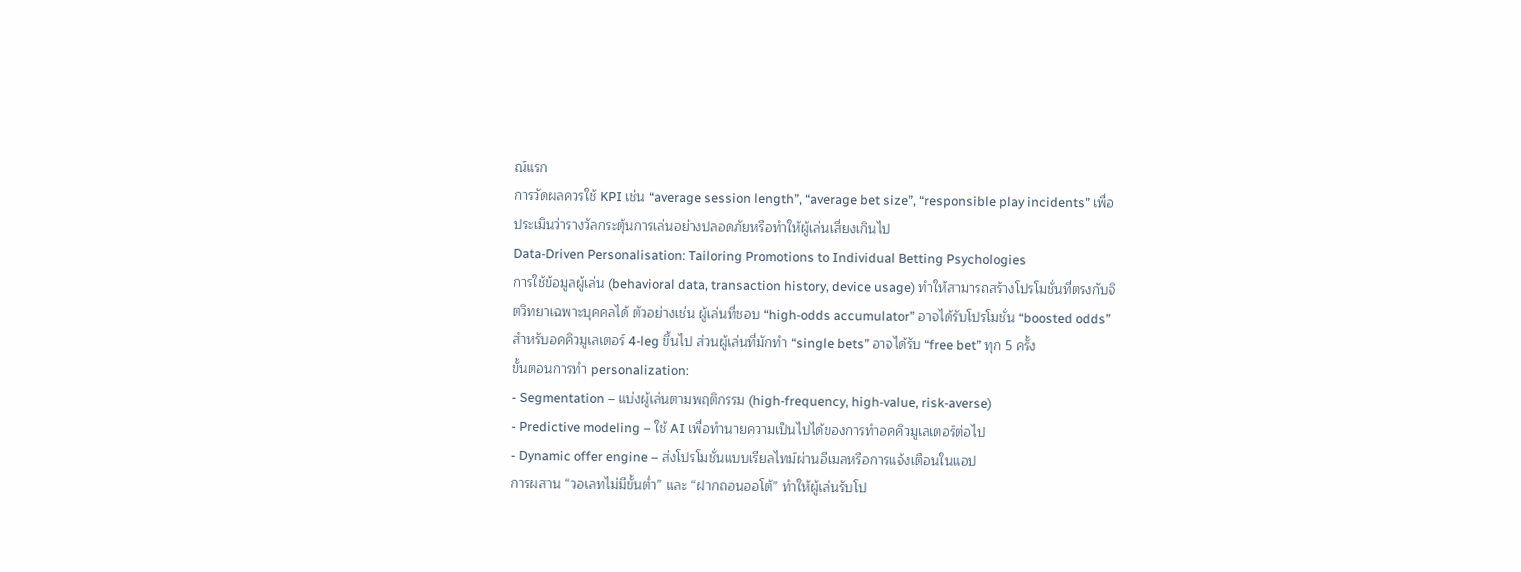ณ์แรก
การวัดผลควรใช้ KPI เช่น “average session length”, “average bet size”, “responsible play incidents” เพื่อประเมินว่ารางวัลกระตุ้นการเล่นอย่างปลอดภัยหรือทำให้ผู้เล่นเสี่ยงเกินไป
Data‑Driven Personalisation: Tailoring Promotions to Individual Betting Psychologies
การใช้ข้อมูลผู้เล่น (behavioral data, transaction history, device usage) ทำให้สามารถสร้างโปรโมชั่นที่ตรงกับจิตวิทยาเฉพาะบุคคลได้ ตัวอย่างเช่น ผู้เล่นที่ชอบ “high‑odds accumulator” อาจได้รับโปรโมชั่น “boosted odds” สำหรับอคคิวมูเลเตอร์ 4‑leg ขึ้นไป ส่วนผู้เล่นที่มักทำ “single bets” อาจได้รับ “free bet” ทุก 5 ครั้ง
ขั้นตอนการทำ personalization:
- Segmentation – แบ่งผู้เล่นตามพฤติกรรม (high‑frequency, high‑value, risk‑averse)
- Predictive modeling – ใช้ AI เพื่อทำนายความเป็นไปได้ของการทำอคคิวมูเลเตอร์ต่อไป
- Dynamic offer engine – ส่งโปรโมชั่นแบบเรียลไทม์ผ่านอีเมลหรือการแจ้งเตือนในแอป
การผสาน “วอเลทไม่มีขั้นต่ำ” และ “ฝากถอนออโต้” ทำให้ผู้เล่นรับโป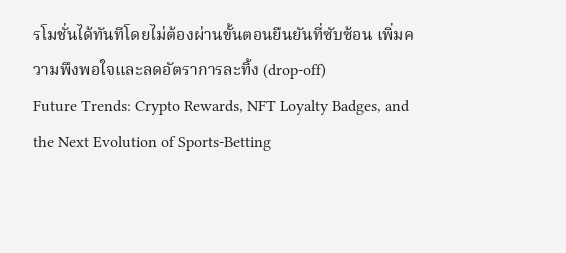รโมชั่นได้ทันทีโดยไม่ต้องผ่านขั้นตอนยืนยันที่ซับซ้อน เพิ่มความพึงพอใจและลดอัตราการละทิ้ง (drop‑off)
Future Trends: Crypto Rewards, NFT Loyalty Badges, and the Next Evolution of Sports‑Betting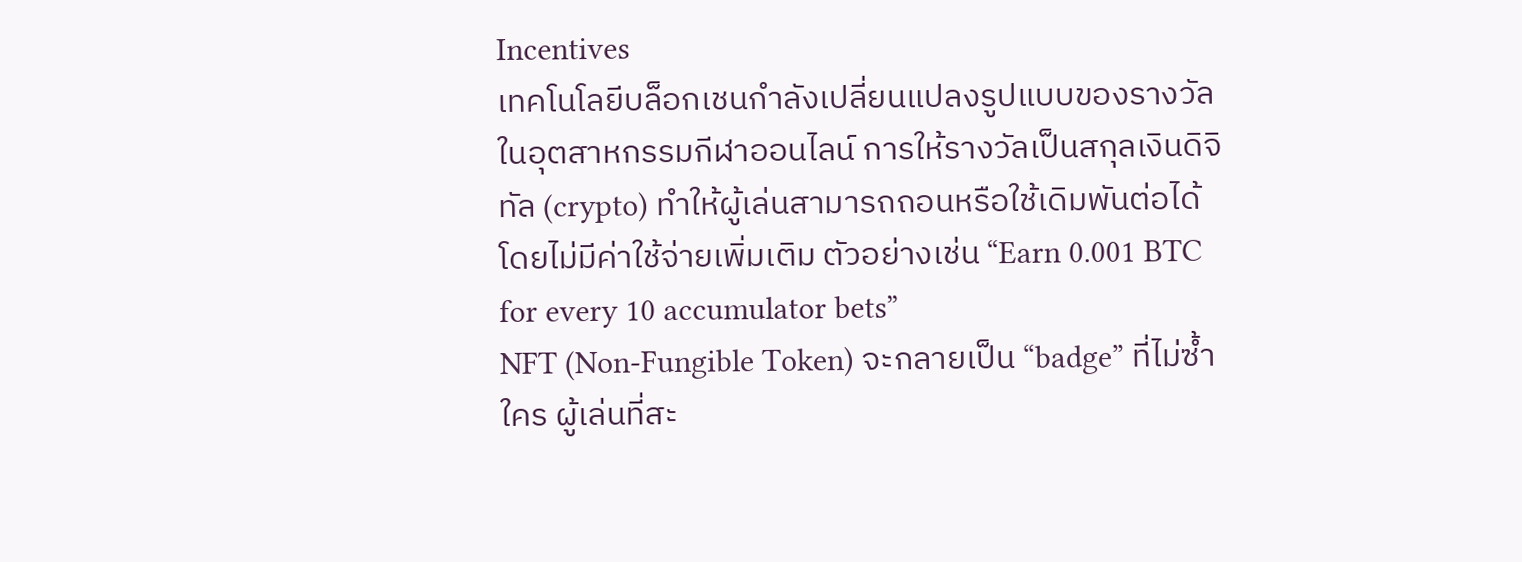Incentives
เทคโนโลยีบล็อกเชนกำลังเปลี่ยนแปลงรูปแบบของรางวัลในอุตสาหกรรมกีฬาออนไลน์ การให้รางวัลเป็นสกุลเงินดิจิทัล (crypto) ทำให้ผู้เล่นสามารถถอนหรือใช้เดิมพันต่อได้โดยไม่มีค่าใช้จ่ายเพิ่มเติม ตัวอย่างเช่น “Earn 0.001 BTC for every 10 accumulator bets”
NFT (Non‑Fungible Token) จะกลายเป็น “badge” ที่ไม่ซ้ำใคร ผู้เล่นที่สะ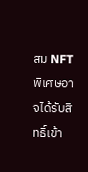สม NFT พิเศษอาจได้รับสิทธิ์เข้า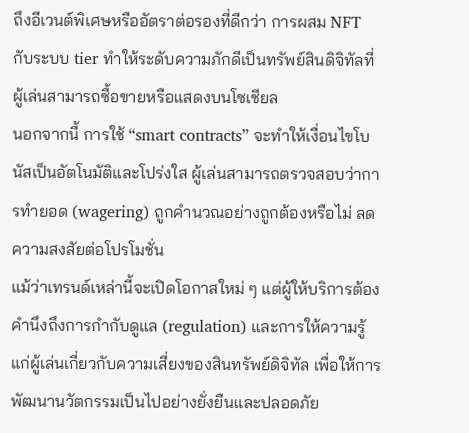ถึงอีเวนต์พิเศษหรืออัตราต่อรองที่ดีกว่า การผสม NFT กับระบบ tier ทำให้ระดับความภักดีเป็นทรัพย์สินดิจิทัลที่ผู้เล่นสามารถซื้อขายหรือแสดงบนโซเชียล
นอกจากนี้ การใช้ “smart contracts” จะทำให้เงื่อนไขโบนัสเป็นอัตโนมัติและโปร่งใส ผู้เล่นสามารถตรวจสอบว่าการทำยอด (wagering) ถูกคำนวณอย่างถูกต้องหรือไม่ ลดความสงสัยต่อโปรโมชั่น
แม้ว่าเทรนด์เหล่านี้จะเปิดโอกาสใหม่ ๆ แต่ผู้ให้บริการต้องคำนึงถึงการกำกับดูแล (regulation) และการให้ความรู้แก่ผู้เล่นเกี่ยวกับความเสี่ยงของสินทรัพย์ดิจิทัล เพื่อให้การพัฒนานวัตกรรมเป็นไปอย่างยั่งยืนและปลอดภัย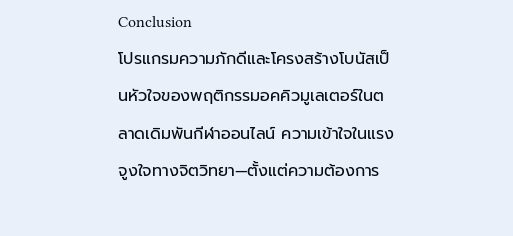Conclusion
โปรแกรมความภักดีและโครงสร้างโบนัสเป็นหัวใจของพฤติกรรมอคคิวมูเลเตอร์ในตลาดเดิมพันกีฬาออนไลน์ ความเข้าใจในแรงจูงใจทางจิตวิทยา—ตั้งแต่ความต้องการ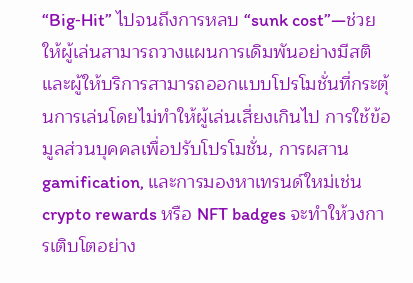“Big‑Hit” ไปจนถึงการหลบ “sunk cost”—ช่วยให้ผู้เล่นสามารถวางแผนการเดิมพันอย่างมีสติและผู้ให้บริการสามารถออกแบบโปรโมชั่นที่กระตุ้นการเล่นโดยไม่ทำให้ผู้เล่นเสี่ยงเกินไป การใช้ข้อมูลส่วนบุคคลเพื่อปรับโปรโมชั่น, การผสาน gamification, และการมองหาเทรนด์ใหม่เช่น crypto rewards หรือ NFT badges จะทำให้วงการเติบโตอย่าง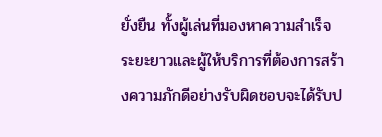ยั่งยืน ทั้งผู้เล่นที่มองหาความสำเร็จระยะยาวและผู้ให้บริการที่ต้องการสร้างความภักดีอย่างรับผิดชอบจะได้รับป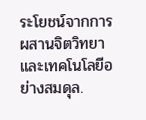ระโยชน์จากการผสานจิตวิทยาและเทคโนโลยีอย่างสมดุล.